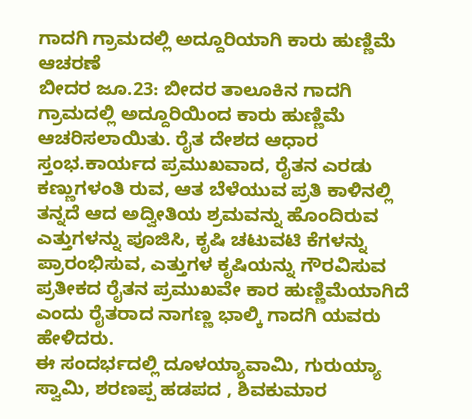ಗಾದಗಿ ಗ್ರಾಮದಲ್ಲಿ ಅದ್ದೂರಿಯಾಗಿ ಕಾರು ಹುಣ್ಣಿಮೆ ಆಚರಣೆ
ಬೀದರ ಜೂ.23: ಬೀದರ ತಾಲೂಕಿನ ಗಾದಗಿ ಗ್ರಾಮದಲ್ಲಿ ಅದ್ದೂರಿಯಿಂದ ಕಾರು ಹುಣ್ಣಿಮೆ ಆಚರಿಸಲಾಯಿತು. ರೈತ ದೇಶದ ಆಧಾರ ಸ್ತಂಭ.ಕಾರ್ಯದ ಪ್ರಮುಖವಾದ, ರೈತನ ಎರಡು ಕಣ್ಣುಗಳಂತಿ ರುವ, ಆತ ಬೆಳೆಯುವ ಪ್ರತಿ ಕಾಳಿನಲ್ಲಿ ತನ್ನದೆ ಆದ ಅದ್ವೀತಿಯ ಶ್ರಮವನ್ನು ಹೊಂದಿರುವ ಎತ್ತುಗಳನ್ನು ಪೂಜಿಸಿ, ಕೃಷಿ ಚಟುವಟಿ ಕೆಗಳನ್ನು ಪ್ರಾರಂಭಿಸುವ, ಎತ್ತುಗಳ ಕೃಷಿಯನ್ನು ಗೌರವಿಸುವ ಪ್ರತೀಕದ ರೈತನ ಪ್ರಮುಖವೇ ಕಾರ ಹುಣ್ಣಿಮೆಯಾಗಿದೆ ಎಂದು ರೈತರಾದ ನಾಗಣ್ಣ ಭಾಲ್ಕಿ ಗಾದಗಿ ಯವರು ಹೇಳಿದರು.
ಈ ಸಂದರ್ಭದಲ್ಲಿ ದೂಳಯ್ಯಾವಾಮಿ, ಗುರುಯ್ಯಾ ಸ್ವಾಮಿ, ಶರಣಪ್ಪ ಹಡಪದ , ಶಿವಕುಮಾರ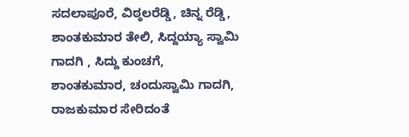ಸದಲಾಪೂರೆ, ವಿಠ್ಠಲರೆಡ್ಡಿ, ಚಿನ್ನ ರೆಡ್ಡಿ, ಶಾಂತಕುಮಾರ ತೇಲಿ, ಸಿದ್ದಯ್ಯಾ ಸ್ವಾಮಿ ಗಾದಗಿ , ಸಿದ್ದು ಕುಂಚಗೆ, ಶಾಂತಕುಮಾರ, ಚಂದುಸ್ವಾಮಿ ಗಾದಗಿ, ರಾಜಕುಮಾರ ಸೇರಿದಂತೆ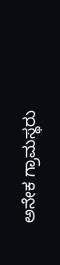ಅನೇಕ ಗ್ರಾಮಸ್ಥರು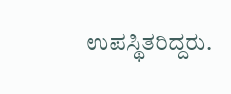ಉಪಸ್ಥಿತರಿದ್ದರು.